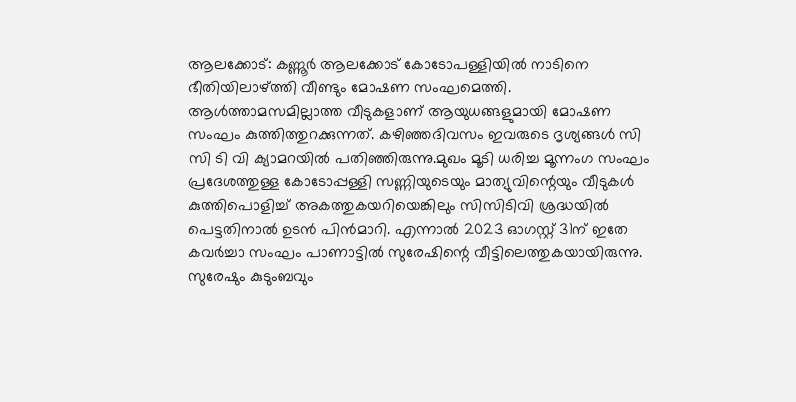ആലക്കോട്: കണ്ണൂർ ആലക്കോട് കോടോപള്ളിയിൽ നാടിനെ ഭീതിയിലാഴ്ത്തി വീണ്ടും മോഷണ സംഘമെത്തി. ആൾത്താമസമില്ലാത്ത വീടുകളാണ് ആയുധങ്ങളുമായി മോഷണ സംഘം കുത്തിത്തുറക്കുന്നത്. കഴിഞ്ഞദിവസം ഇവരുടെ ദൃശ്യങ്ങൾ സി സി ടി വി ക്യാമറയിൽ പതിഞ്ഞിരുന്നു.മുഖം മൂടി ധരിച്ച മൂന്നംഗ സംഘം പ്രദേശത്തുള്ള കോടോപ്പള്ളി സണ്ണിയുടെയും മാത്യുവിന്റെയും വീടുകൾ കുത്തിപൊളിച്ച് അകത്തുകയറിയെങ്കിലും സിസിടിവി ശ്രദ്ധയിൽ പെട്ടതിനാൽ ഉടൻ പിൻമാറി. എന്നാൽ 2023 ഓഗസ്റ്റ് 31ന് ഇതേ കവർച്ചാ സംഘം പാണാട്ടിൽ സുരേഷിന്റെ വീട്ടിലെത്തുകയായിരുന്നു.
സുരേഷും കുടുംബവും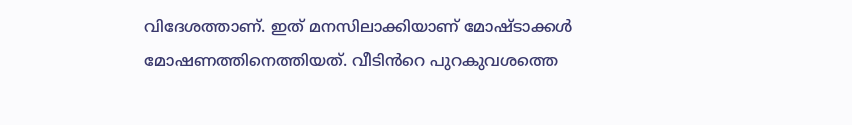വിദേശത്താണ്. ഇത് മനസിലാക്കിയാണ് മോഷ്ടാക്കൾ മോഷണത്തിനെത്തിയത്. വീടിൻറെ പുറകുവശത്തെ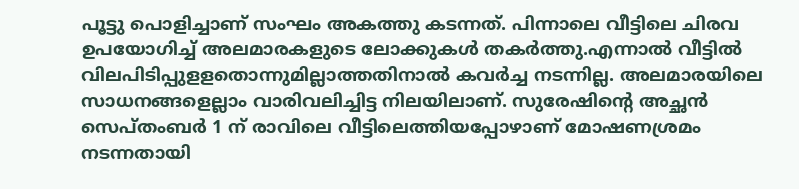പൂട്ടു പൊളിച്ചാണ് സംഘം അകത്തു കടന്നത്. പിന്നാലെ വീട്ടിലെ ചിരവ ഉപയോഗിച്ച് അലമാരകളുടെ ലോക്കുകൾ തകർത്തു.എന്നാൽ വീട്ടിൽ വിലപിടിപ്പുളളതൊന്നുമില്ലാത്തതിനാൽ കവർച്ച നടന്നില്ല. അലമാരയിലെ സാധനങ്ങളെല്ലാം വാരിവലിച്ചിട്ട നിലയിലാണ്. സുരേഷിന്റെ അച്ഛൻ സെപ്തംബർ 1 ന് രാവിലെ വീട്ടിലെത്തിയപ്പോഴാണ് മോഷണശ്രമം നടന്നതായി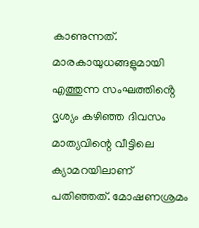കാണുന്നത്.
മാരകായുധങ്ങളുമായി എത്തുന്ന സംഘത്തിൻ്റെ ദൃശ്യം കഴിഞ്ഞ ദിവസം മാത്യവിന്റെ വീട്ടിലെ ക്യാമറയിലാണ് പതിഞ്ഞത്. മോഷണശ്രമം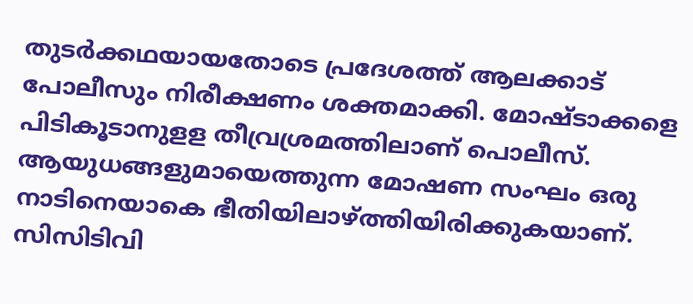തുടർക്കഥയായതോടെ പ്രദേശത്ത് ആലക്കാട് പോലീസും നിരീക്ഷണം ശക്തമാക്കി. മോഷ്ടാക്കളെ പിടികൂടാനുളള തീവ്രശ്രമത്തിലാണ് പൊലീസ്. ആയുധങ്ങളുമായെത്തുന്ന മോഷണ സംഘം ഒരു നാടിനെയാകെ ഭീതിയിലാഴ്ത്തിയിരിക്കുകയാണ്. സിസിടിവി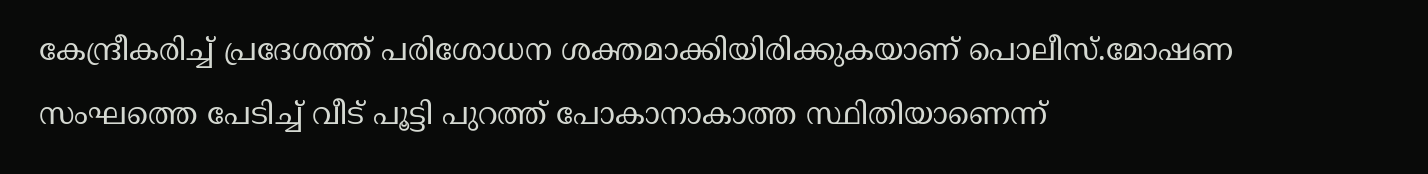കേന്ദ്രീകരിച്ച് പ്രദേശത്ത് പരിശോധന ശക്തമാക്കിയിരിക്കുകയാണ് പൊലീസ്.മോഷണ സംഘത്തെ പേടിച്ച് വീട് പൂട്ടി പുറത്ത് പോകാനാകാത്ത സ്ഥിതിയാണെന്ന്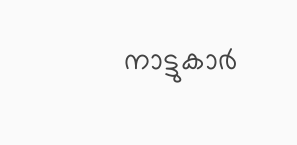നാട്ടുകാർ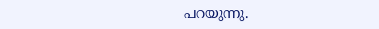പറയുന്നു.